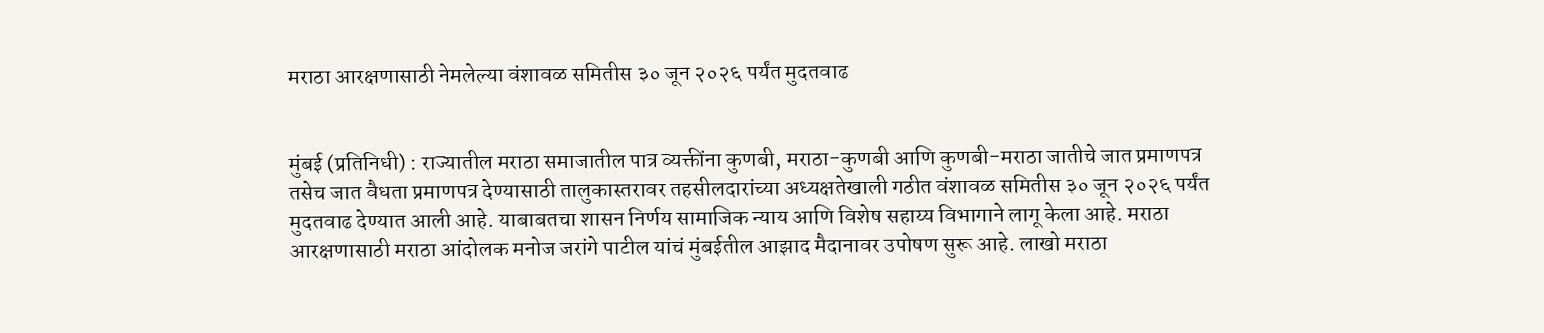मराठा आरक्षणासाठी नेमलेल्या वंशावळ समितीस ३० जून २०२६ पर्यंत मुदतवाढ


मुंबई (प्रतिनिधी) : राज्यातील मराठा समाजातील पात्र व्यक्तींना कुणबी, मराठा-कुणबी आणि कुणबी-मराठा जातीचे जात प्रमाणपत्र तसेच जात वैधता प्रमाणपत्र देण्यासाठी तालुकास्तरावर तहसीलदारांच्या अध्यक्षतेखाली गठीत वंशावळ समितीस ३० जून २०२६ पर्यंत मुदतवाढ देण्यात आली आहे. याबाबतचा शासन निर्णय सामाजिक न्याय आणि विशेष सहाय्य विभागाने लागू केला आहे. मराठा आरक्षणासाठी मराठा आंदोलक मनोज जरांगे पाटील यांचं मुंबईतील आझाद मैदानावर उपोषण सुरू आहे. लाखो मराठा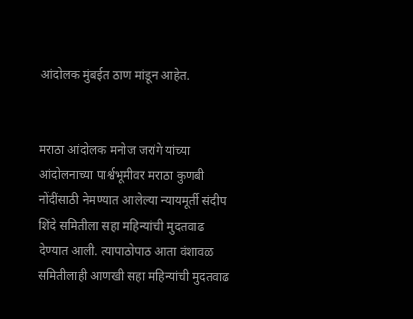आंदोलक मुंबईत ठाण मांडून आहेत.


मराठा आंदोलक मनोज जरांगे यांच्या आंदोलनाच्या पार्श्वभूमीवर मराठा कुणबी नोंदींसाठी नेमण्यात आलेल्या न्यायमूर्ती संदीप शिंदे समितीला सहा महिन्यांची मुदतवाढ देण्यात आली. त्यापाठोपाठ आता वंशावळ समितीलाही आणखी सहा महिन्यांची मुदतवाढ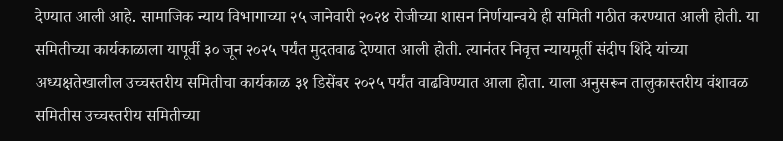देण्यात आली आहे. सामाजिक न्याय विभागाच्या २५ जानेवारी २०२४ रोजीच्या शासन निर्णयान्वये ही समिती गठीत करण्यात आली होती. या समितीच्या कार्यकाळाला यापूर्वी ३० जून २०२५ पर्यंत मुदतवाढ देण्यात आली होती. त्यानंतर निवृत्त न्यायमूर्ती संदीप शिंदे यांच्या अध्यक्षतेखालील उच्चस्तरीय समितीचा कार्यकाळ ३१ डिसेंबर २०२५ पर्यंत वाढविण्यात आला होता. याला अनुसरून तालुकास्तरीय वंशावळ समितीस उच्चस्तरीय समितीच्या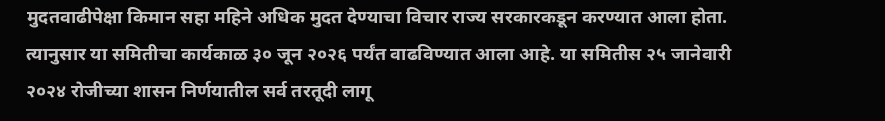मुदतवाढीपेक्षा किमान सहा महिने अधिक मुदत देण्याचा विचार राज्य सरकारकडून करण्यात आला होता. त्यानुसार या समितीचा कार्यकाळ ३० जून २०२६ पर्यंत वाढविण्यात आला आहे. या समितीस २५ जानेवारी २०२४ रोजीच्या शासन निर्णयातील सर्व तरतूदी लागू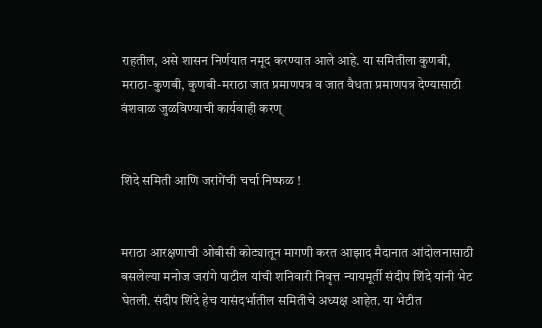राहतील, असे शासन निर्णयात नमूद करण्यात आले आहे. या समितीला कुणबी, मराठा-कुणबी, कुणबी-मराठा जात प्रमाणपत्र व जात वैधता प्रमाणपत्र देण्यासाठी वंशवाळ जुळविण्याची कार्यवाही करण्


शिंदे समिती आणि जरांगेंची चर्चा निष्फळ !


मराठा आरक्षणाची ओबीसी कोट्यातून मागणी करत आझाद मैदानात आंदोलनासाठी बसलेल्या मनोज जरांगे पाटील यांची शनिवारी निवृत्त न्यायमूर्ती संदीप शिंदे यांनी भेट घेतली. संदीप शिंदे हेच यासंदर्भातील समितीचे अध्यक्ष आहेत. या भेटीत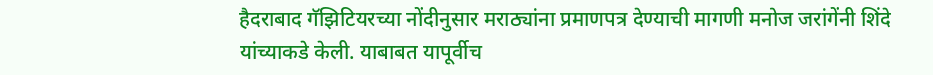हैदराबाद गॅझिटियरच्या नोंदीनुसार मराठ्यांना प्रमाणपत्र देण्याची मागणी मनोज जरांगेंनी शिंदे यांच्याकडे केली. याबाबत यापूर्वीच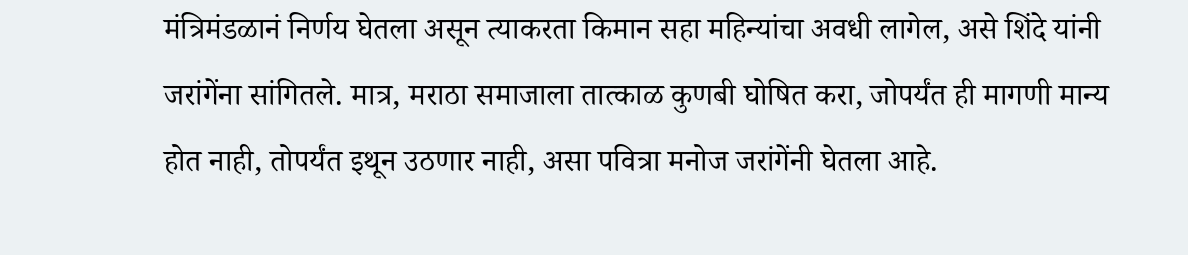मंत्रिमंडळानं निर्णय घेतला असून त्याकरता किमान सहा महिन्यांचा अवधी लागेल, असे शिंदे यांनी जरांगेंना सांगितले. मात्र, मराठा समाजाला तात्काळ कुणबी घोषित करा, जोपर्यंत ही मागणी मान्य होत नाही, तोपर्यंत इथून उठणार नाही, असा पवित्रा मनोज जरांगेंनी घेतला आहे.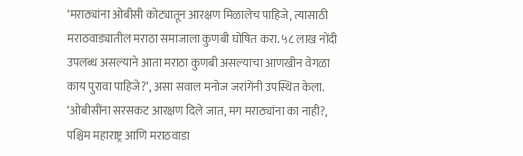‘मराठ्यांना ओबीसी कोट्यातून आरक्षण मिळालेच पाहिजे, त्यासाठी मराठवाड्यातील मराठा समाजाला कुणबी घोषित करा. ५८ लाख नोंदी उपलब्ध असल्याने आता मराठा कुणबी असल्याचा आणखीन वेगळा काय पुरावा पाहिजे?’, असा सवाल मनोज जरांगेंनी उपस्थित केला. ‘ओबीसींना सरसकट आरक्षण दिले जात, मग मराठ्यांना का नाही?, पश्चिम महाराष्ट्र आणि मराठवाडा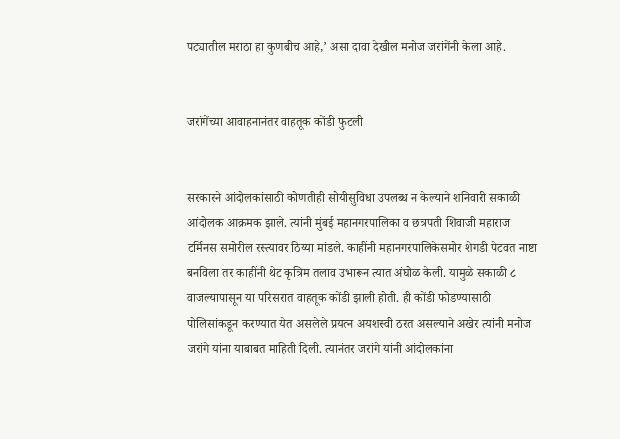पट्यातील मराठा हा कुणबीच आहे,’ असा दावा देखील मनोज जरांगेंनी केला आहे.


जरांगेंच्या आवाहनानंतर वाहतूक कोंडी फुटली


सरकारने आंदोलकांसाठी कोणतीही सोयीसुविधा उपलब्ध न केल्याने शनिवारी सकाळी आंदोलक आक्रमक झाले. त्यांनी मुंबई महानगरपालिका व छत्रपती शिवाजी महाराज टर्मिनस समोरील रस्त्यावर ठिय्या मांडले. काहींनी महानगरपालिकेसमोर शेगडी पेटवत नाष्टा बनविला तर काहींनी थेट कृत्रिम तलाव उभारून त्यात अंघोळ केली. यामुळे सकाळी ८ वाजल्यापासून या परिसरात वाहतूक कोंडी झाली होती. ही कोंडी फोडण्यासाठी पोलिसांकडून करण्यात येत असलेले प्रयत्न अयशस्वी ठरत असल्याने अखेर त्यांनी मनोज जरांगे यांना याबाबत माहिती दिली. त्यानंतर जरांगे यांनी आंदोलकांना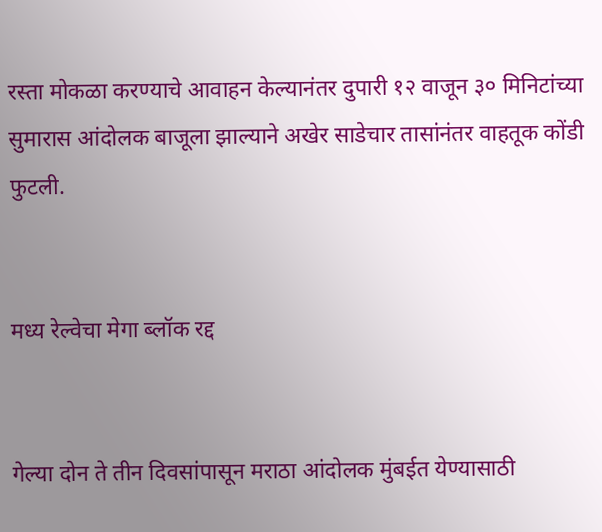रस्ता मोकळा करण्याचे आवाहन केल्यानंतर दुपारी १२ वाजून ३० मिनिटांच्या सुमारास आंदोलक बाजूला झाल्याने अखेर साडेचार तासांनंतर वाहतूक कोंडी फुटली.


मध्य रेल्वेचा मेगा ब्लॉक रद्द


गेल्या दोन ते तीन दिवसांपासून मराठा आंदोलक मुंबईत येण्यासाठी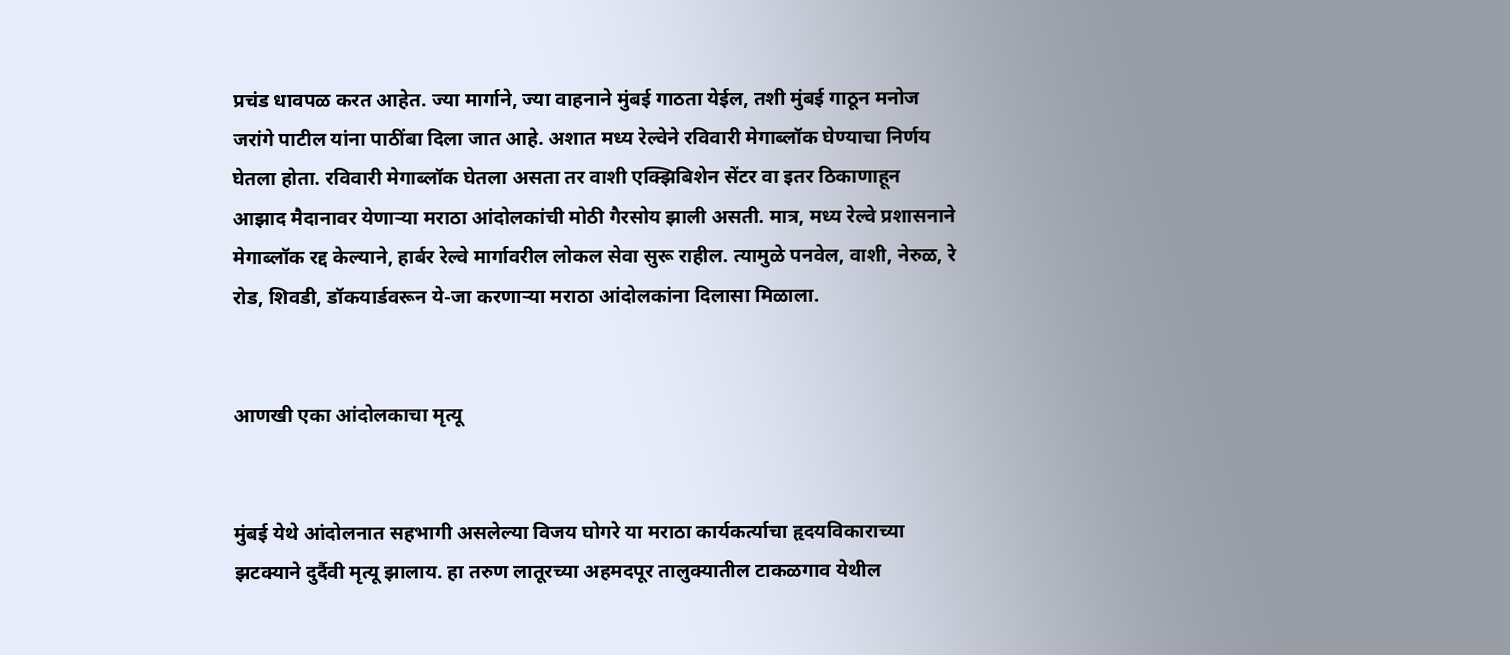प्रचंड धावपळ करत आहेत. ज्या मार्गाने, ज्या वाहनाने मुंबई गाठता येईल, तशी मुंबई गाठून मनोज जरांगे पाटील यांना पाठींबा दिला जात आहे. अशात मध्य रेल्वेने रविवारी मेगाब्लॉक घेण्याचा निर्णय घेतला होता. रविवारी मेगाब्लॉक घेतला असता तर वाशी एक्झिबिशेन सेंटर वा इतर ठिकाणाहून आझाद मैदानावर येणाऱ्या मराठा आंदोलकांची मोठी गैरसोय झाली असती. मात्र, मध्य रेल्वे प्रशासनाने मेगाब्लॉक रद्द केल्याने, हार्बर रेल्वे मार्गावरील लोकल सेवा सुरू राहील. त्यामुळे पनवेल, वाशी, नेरुळ, रे रोड, शिवडी, डॉकयार्डवरून ये-जा करणाऱ्या मराठा आंदोलकांना दिलासा मिळाला.


आणखी एका आंदोलकाचा मृत्यू


मुंबई येथे आंदोलनात सहभागी असलेल्या विजय घोगरे या मराठा कार्यकर्त्याचा हृदयविकाराच्या झटक्याने दुर्दैवी मृत्यू झालाय. हा तरुण लातूरच्या अहमदपूर तालुक्यातील टाकळगाव येथील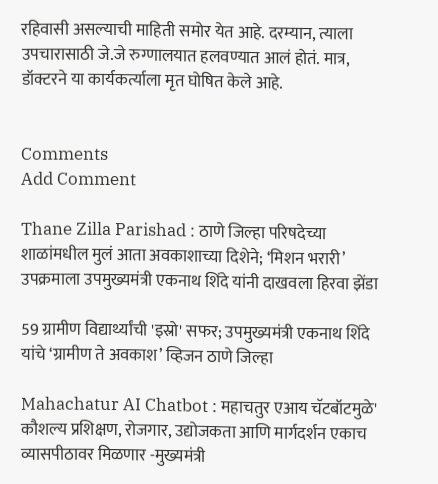रहिवासी असल्याची माहिती समोर येत आहे. दरम्यान, त्याला उपचारासाठी जे.जे रुग्णालयात हलवण्यात आलं होतं. मात्र, डॉक्टरने या कार्यकर्त्याला मृत घोषित केले आहे.


Comments
Add Comment

Thane Zilla Parishad : ठाणे जिल्हा परिषदेच्या शाळांमधील मुलं आता अवकाशाच्या दिशेने; ‘मिशन भरारी’ उपक्रमाला उपमुख्यमंत्री एकनाथ शिंदे यांनी दाखवला हिरवा झेंडा

59 ग्रामीण विद्यार्थ्यांची 'इस्रो' सफर; उपमुख्यमंत्री एकनाथ शिंदे यांचे ‘ग्रामीण ते अवकाश’ व्हिजन ठाणे जिल्हा

Mahachatur AI Chatbot : महाचतुर एआय चॅटबॉटमुळे' कौशल्य प्रशिक्षण, रोजगार, उद्योजकता आणि मार्गदर्शन एकाच व्यासपीठावर मिळणार -मुख्यमंत्री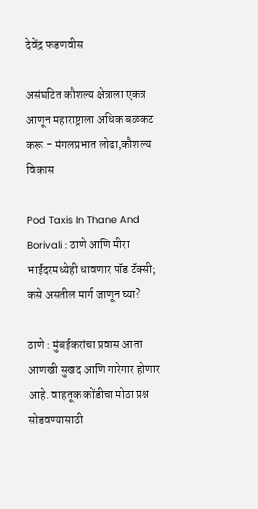देवेंद्र फडणवीस

असंघटित कौशल्य क्षेत्राला एकत्र आणून महाराष्ट्राला अधिक बळकट करू - मंगलप्रभात लोढा,कौशल्य विकास

Pod Taxis In Thane And Borivali : ठाणे आणि मीरा भाईंदरमध्येही धावणार पॉड टॅक्सी; कसे असतील मार्ग जाणून घ्या?

ठाणे : मुंबईकरांचा प्रवास आता आणखी सुखद आणि गारेगार होणार आहे. वाहतूक कोंडीचा मोठा प्रश्न सोडवण्यासाठी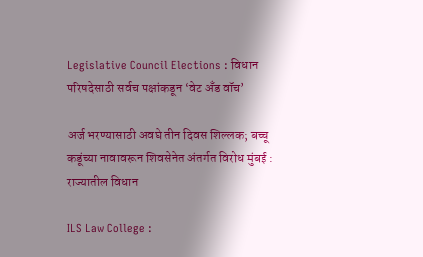Legislative Council Elections : विधान परिषदेसाठी सर्वच पक्षांकडून ‘वेट अँड वॉच’

अर्ज भरण्यासाठी अवघे तीन दिवस शिल्लक; बच्चू कडूंच्या नावावरून शिवसेनेत अंतर्गत विरोध मुंबई : राज्यातील विधान

ILS Law College :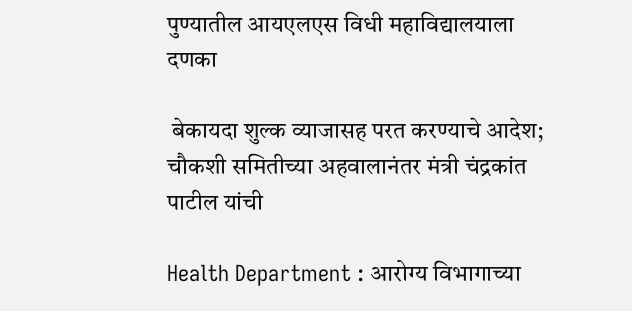पुण्यातील आयएलएस विधी महाविद्यालयाला दणका

 बेकायदा शुल्क व्याजासह परत करण्याचे आदेश; चौकशी समितीच्या अहवालानंतर मंत्री चंद्रकांत पाटील यांची

Health Department : आरोग्य विभागाच्या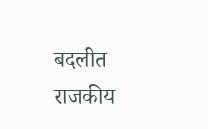बदलीत राजकीय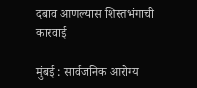दबाव आणल्यास शिस्तभंगाची कारवाई

मुंबई : सार्वजनिक आरोग्य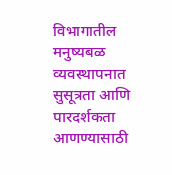विभागातील मनुष्यबळ व्यवस्थापनात सुसूत्रता आणि पारदर्शकता आणण्यासाठी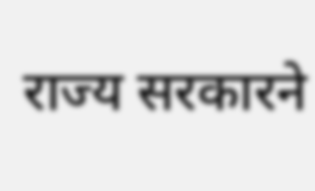राज्य सरकारने